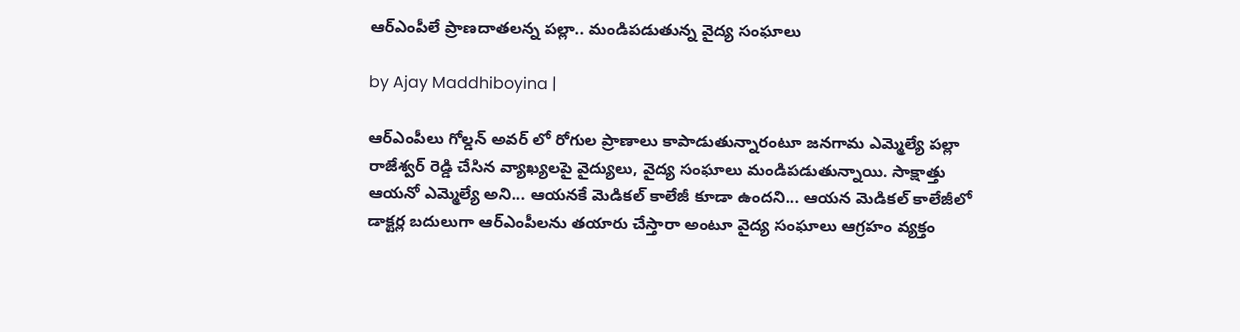ఆర్ఎంపీలే ప్రాణదాతలన్న పల్లా.. మండిపడుతున్న వైద్య సంఘాలు

by Ajay Maddhiboyina |

ఆర్ఎంపీలు గోల్డన్ అవర్ లో రోగుల ప్రాణాలు కాపాడుతున్నారంటూ జనగామ ఎమ్మెల్యే పల్లా రాజేశ్వర్ రెడ్డి చేసిన వ్యాఖ్యలపై వైద్యులు, వైద్య సంఘాలు మండిపడుతున్నాయి. సాక్షాత్తు ఆయనో ఎమ్మెల్యే అని... ఆయనకే మెడికల్ కాలేజీ కూడా ఉందని... ఆయన మెడికల్ కాలేజీలో డాక్టర్ల బదులుగా ఆర్ఎంపీలను తయారు చేస్తారా అంటూ వైద్య సంఘాలు ఆగ్రహం వ్యక్తం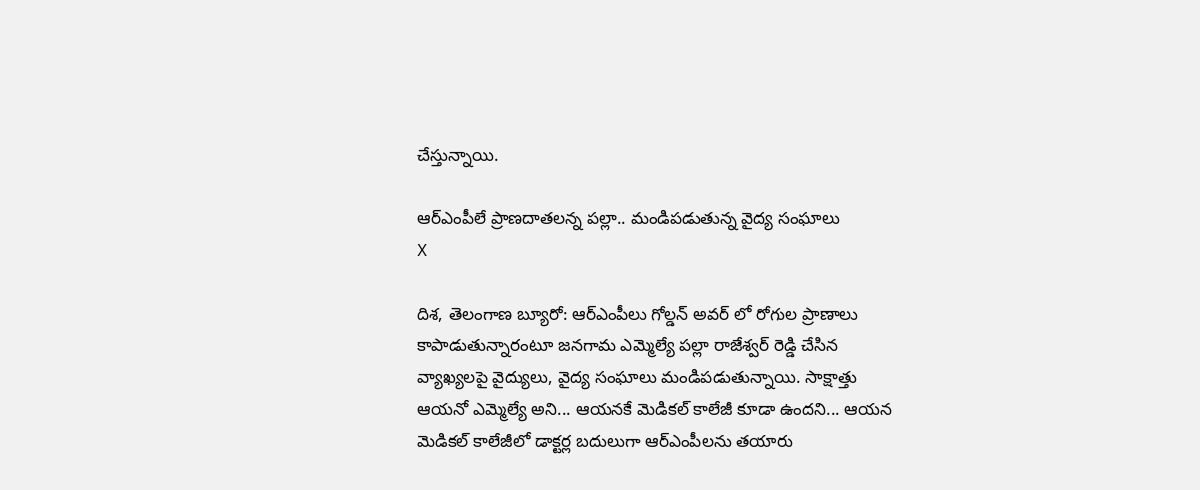చేస్తున్నాయి.

ఆర్ఎంపీలే ప్రాణదాతలన్న పల్లా.. మండిపడుతున్న వైద్య సంఘాలు
X

దిశ, తెలంగాణ బ్యూరో: ఆర్ఎంపీలు గోల్డన్ అవర్ లో రోగుల ప్రాణాలు కాపాడుతున్నారంటూ జనగామ ఎమ్మెల్యే పల్లా రాజేశ్వర్ రెడ్డి చేసిన వ్యాఖ్యలపై వైద్యులు, వైద్య సంఘాలు మండిపడుతున్నాయి. సాక్షాత్తు ఆయనో ఎమ్మెల్యే అని... ఆయనకే మెడికల్ కాలేజీ కూడా ఉందని... ఆయన మెడికల్ కాలేజీలో డాక్టర్ల బదులుగా ఆర్ఎంపీలను తయారు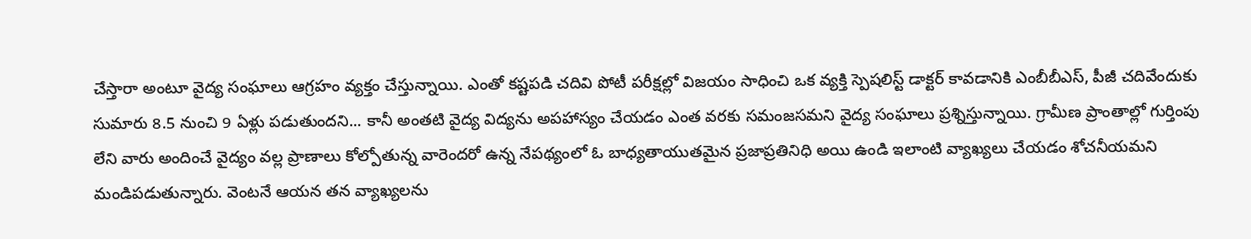చేస్తారా అంటూ వైద్య సంఘాలు ఆగ్రహం వ్యక్తం చేస్తున్నాయి. ఎంతో కష్టపడి చదివి పోటీ పరీక్షల్లో విజయం సాధించి ఒక వ్యక్తి స్పెషలిస్ట్ డాక్టర్ కావడానికి ఎంబీబీఎస్, పీజీ చదివేందుకు సుమారు 8.5 నుంచి 9 ఏళ్లు పడుతుందని... కానీ అంతటి వైద్య విద్యను అపహాస్యం చేయడం ఎంత వరకు సమంజసమని వైద్య సంఘాలు ప్రశ్నిస్తున్నాయి. గ్రామీణ ప్రాంతాల్లో గుర్తింపు లేని వారు అందించే వైద్యం వల్ల ప్రాణాలు కోల్పోతున్న వారెందరో ఉన్న నేపథ్యంలో ఓ బాధ్యతాయుతమైన ప్రజాప్రతినిధి అయి ఉండి ఇలాంటి వ్యాఖ్యలు చేయడం శోచనీయమని మండిపడుతున్నారు. వెంటనే ఆయన తన వ్యాఖ్యలను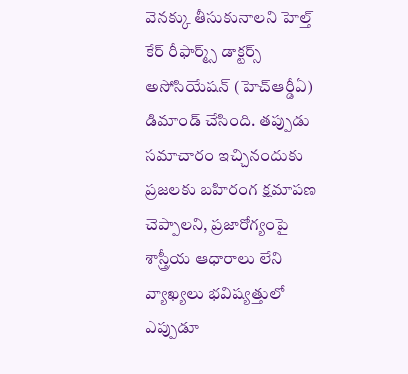వెనక్కు తీసుకునాలని హెల్త్ కేర్ రీఫార్మ్స్ డాక్టర్స్ అసోసియేషన్ (హెచ్ఆర్డీఏ) డిమాండ్ చేసింది. తప్పుడు సమాచారం ఇచ్చినందుకు ప్రజలకు బహిరంగ క్షమాపణ చెప్పాలని, ప్రజారోగ్యంపై శాస్త్రీయ ఆధారాలు లేని వ్యాఖ్యలు భవిష్యత్తులో ఎప్పుడూ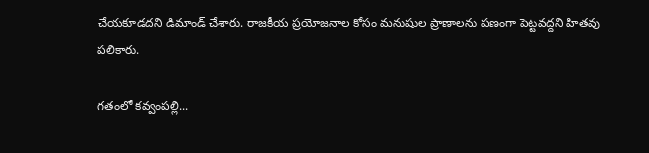చేయకూడదని డిమాండ్ చేశారు. రాజకీయ ప్రయోజనాల కోసం మనుషుల ప్రాణాలను పణంగా పెట్టవద్దని హితవు పలికారు.

గతంలో కవ్వంపల్లి...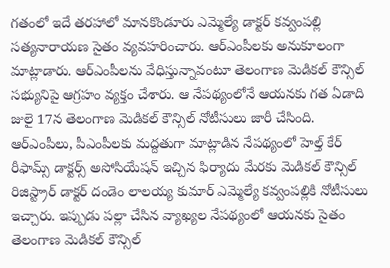గతంలో ఇదే తరహాలో మానకొండూరు ఎమ్మెల్యే డాక్టర్ కవ్వంపల్లి సత్యనారాయణ సైతం వ్యవహరించారు. ఆర్ఎంపీలకు అనుకూలంగా మాట్లాడారు. ఆర్ఎంపీలను వేధిస్తున్నావంటూ తెలంగాణ మెడికల్ కౌన్సిల్ సభ్యునిపై ఆగ్రహం వ్యక్తం చేశారు. ఆ నేపథ్యంలోనే ఆయనకు గత ఏడాది జులై 17న తెలంగాణ మెడికల్ కౌన్సిల్ నోటీసులు జారీ చేసింది. ఆర్ఎంపీలు, పీఎంపీలకు మద్దతుగా మాట్లాడిన నేపథ్యంలో హెల్త్ కేర్ రీఫామ్స్ డాక్టర్స్ అసోసియేషన్ ఇచ్చిన ఫిర్యాదు మేరకు మెడికల్ కౌన్సిల్ రిజిస్ట్రార్ డాక్టర్ దండెం లాలయ్య కుమార్ ఎమ్మెల్యే కవ్వంపల్లికి నోటీసులు ఇచ్చారు. ఇప్పుడు పల్లా చేసిన వ్యాఖ్యల నేపథ్యంలో ఆయనకు సైతం తెలంగాణ మెడికల్ కౌన్సిల్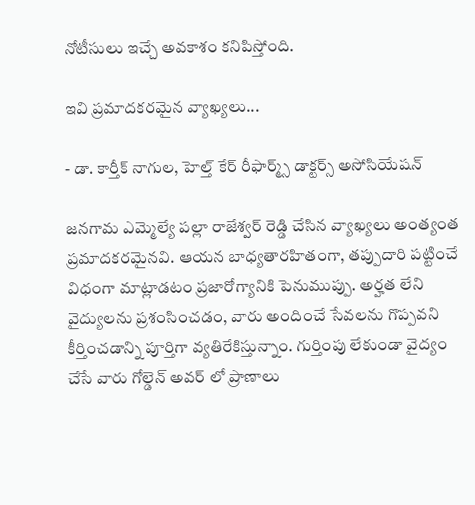నోటీసులు ఇచ్చే అవకాశం కనిపిస్తోంది.

ఇవి ప్రమాదకరమైన వ్యాఖ్యలు...

- డా. కార్తీక్ నాగుల, హెల్త్ కేర్ రీఫార్మ్స్ డాక్టర్స్ అసోసియేషన్

జనగామ ఎమ్మెల్యే పల్లా రాజేశ్వర్ రెడ్డి చేసిన వ్యాఖ్యలు అంత్యంత ప్రమాదకరమైనవి. ఆయన బాధ్యతారహితంగా, తప్పుదారి పట్టించే విధంగా మాట్లాడటం ప్రజారోగ్యానికి పెనుముప్పు. అర్హత లేని వైద్యులను ప్రశంసించడం, వారు అందించే సేవలను గొప్పవని కీర్తించడాన్ని పూర్తిగా వ్యతిరేకిస్తున్నాం. గుర్తింపు లేకుండా వైద్యం చేసే వారు గోల్డెన్ అవర్ లో ప్రాణాలు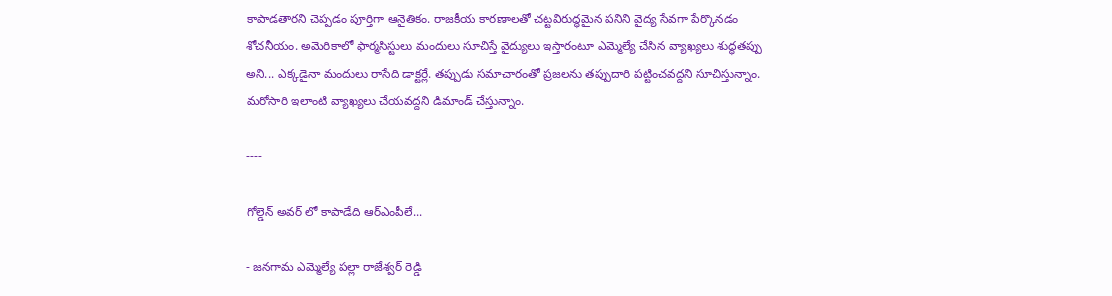కాపాడతారని చెప్పడం పూర్తిగా ఆనైతికం. రాజకీయ కారణాలతో చట్టవిరుద్ధమైన పనిని వైద్య సేవగా పేర్కొనడం శోచనీయం. అమెరికాలో ఫార్మసిస్టులు మందులు సూచిస్తే వైద్యులు ఇస్తారంటూ ఎమ్మెల్యే చేసిన వ్యాఖ్యలు శుద్ధతప్పు అని... ఎక్కడైనా మందులు రాసేది డాక్టర్లే. తప్పుడు సమాచారంతో ప్రజలను తప్పుదారి పట్టించవద్దని సూచిస్తున్నాం. మరోసారి ఇలాంటి వ్యాఖ్యలు చేయవద్దని డిమాండ్ చేస్తున్నాం.

----

గోల్డెన్ అవర్ లో కాపాడేది ఆర్ఎంపీలే...

- జనగామ ఎమ్మెల్యే పల్లా రాజేశ్వర్ రెడ్డి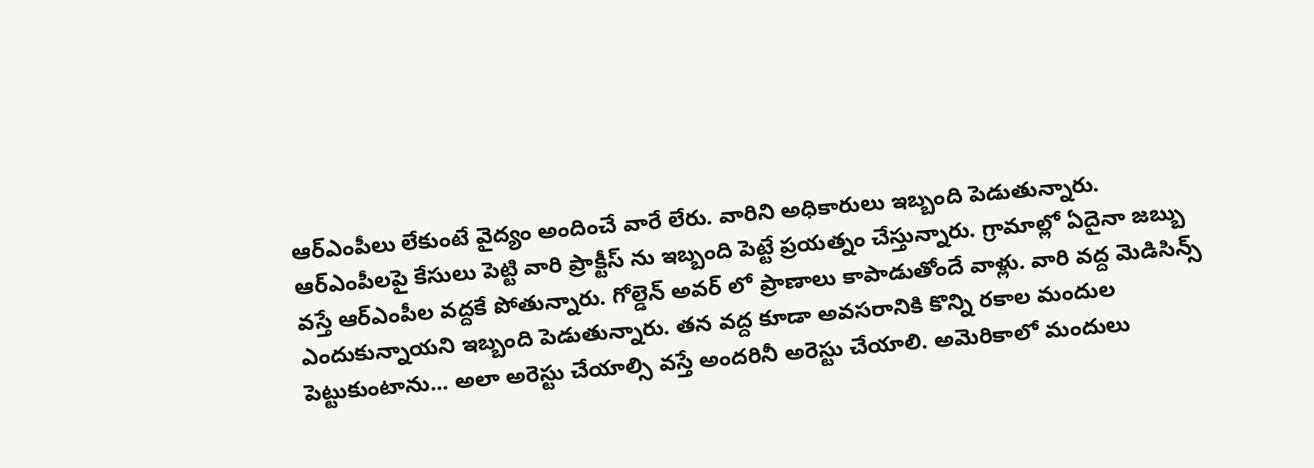ఆర్ఎంపీలు లేకుంటే వైద్యం అందించే వారే లేరు. వారిని అధికారులు ఇబ్బంది పెడుతున్నారు. ఆర్ఎంపీలపై కేసులు పెట్టి వారి ప్రాక్టీస్ ను ఇబ్బంది పెట్టే ప్రయత్నం చేస్తున్నారు. గ్రామాల్లో ఏదైనా జబ్బు వస్తే ఆర్ఎంపీల వద్దకే పోతున్నారు. గోల్డెన్ అవర్ లో ప్రాణాలు కాపాడుతోందే వాళ్లు. వారి వద్ద మెడిసిన్స్ ఎందుకున్నాయని ఇబ్బంది పెడుతున్నారు. తన వద్ద కూడా అవసరానికి కొన్ని రకాల మందుల పెట్టుకుంటాను... అలా అరెస్టు చేయాల్సి వస్తే అందరినీ అరెస్టు చేయాలి. అమెరికాలో మందులు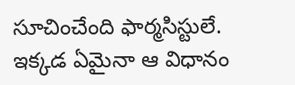సూచించేంది ఫార్మసిస్టులే. ఇక్కడ ఏమైనా ఆ విధానం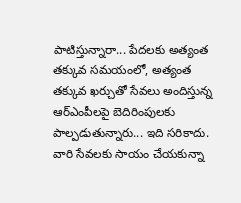పాటిస్తున్నారా... పేదలకు అత్యంత తక్కువ సమయంలో, అత్యంత తక్కువ ఖర్చుతో సేవలు అందిస్తున్న ఆర్ఎంపీలపై బెదిరింపులకు పాల్పడుతున్నారు... ఇది సరికాదు. వారి సేవలకు సాయం చేయకున్నా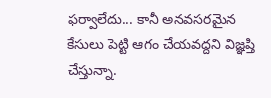ఫర్వాలేదు... కానీ అనవసరమైన కేసులు పెట్టి ఆగం చేయవద్దని విజ్ఞప్తి చేస్తున్నా.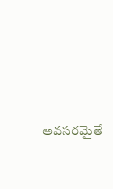అవసరమైతే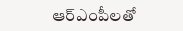ఆర్ఎంపీలతో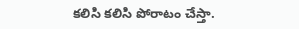కలిసి కలిసి పోరాటం చేస్తా.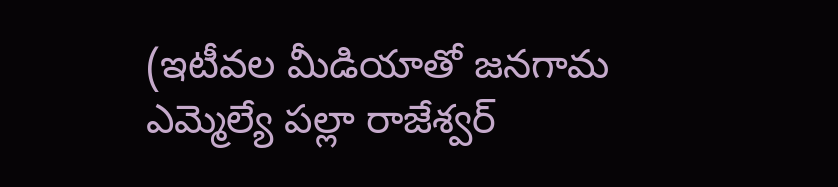(ఇటీవల మీడియాతో జనగామ ఎమ్మెల్యే పల్లా రాజేశ్వర్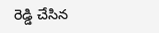రెడ్డి చేసిన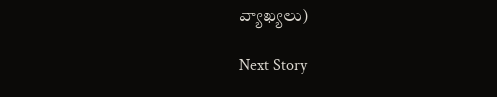వ్యాఖ్యలు)

Next Story